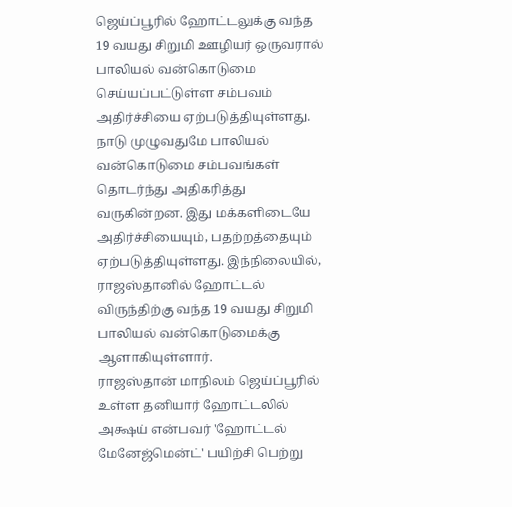ஜெய்ப்பூரில் ஹோட்டலுக்கு வந்த 19 வயது சிறுமி ஊழியர் ஒருவரால் பாலியல் வன்கொடுமை செய்யப்பட்டுள்ள சம்பவம் அதிர்ச்சியை ஏற்படுத்தியுள்ளது.
நாடு முழுவதுமே பாலியல் வன்கொடுமை சம்பவங்கள் தொடர்ந்து அதிகரித்து வருகின்றன. இது மக்களிடையே அதிர்ச்சியையும், பதற்றத்தையும் ஏற்படுத்தியுள்ளது. இந்நிலையில், ராஜஸ்தானில் ஹோட்டல் விருந்திற்கு வந்த 19 வயது சிறுமி பாலியல் வன்கொடுமைக்கு ஆளாகியுள்ளார்.
ராஜஸ்தான் மாநிலம் ஜெய்ப்பூரில் உள்ள தனியார் ஹோட்டலில் அக்ஷய் என்பவர் 'ஹோட்டல் மேனேஜ்மென்ட்' பயிற்சி பெற்று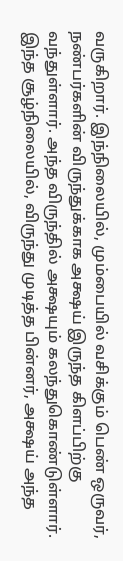வருகிறார். இந்நிலையில், மும்பையில் வசிக்கும் பெண் ஒருவர், நண்பர்களின் விருந்துக்காக அக்ஷய் இருந்த கிளப்பிற்கு வந்துள்ளார். அந்த விருந்தில் அக்ஷயும் கலந்துகொண்டுள்ளார். இந்த சூழ்நிலையில், விருந்து முடித்த பின்னர், அக்ஷய் அந்த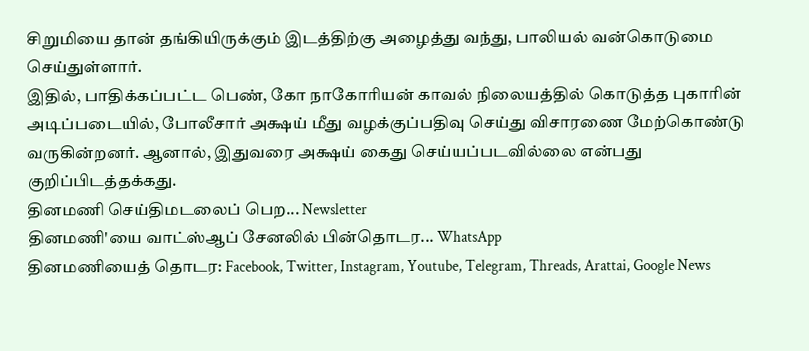சிறுமியை தான் தங்கியிருக்கும் இடத்திற்கு அழைத்து வந்து, பாலியல் வன்கொடுமை செய்துள்ளார்.
இதில், பாதிக்கப்பட்ட பெண், கோ நாகோரியன் காவல் நிலையத்தில் கொடுத்த புகாரின் அடிப்படையில், போலீசார் அக்ஷய் மீது வழக்குப்பதிவு செய்து விசாரணை மேற்கொண்டு வருகின்றனர். ஆனால், இதுவரை அக்ஷய் கைது செய்யப்படவில்லை என்பது குறிப்பிடத்தக்கது.
தினமணி செய்திமடலைப் பெற... Newsletter
தினமணி'யை வாட்ஸ்ஆப் சேனலில் பின்தொடர... WhatsApp
தினமணியைத் தொடர: Facebook, Twitter, Instagram, Youtube, Telegram, Threads, Arattai, Google News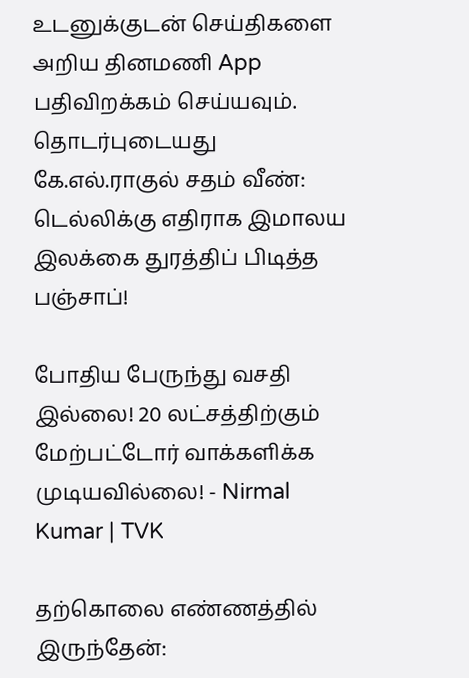உடனுக்குடன் செய்திகளை அறிய தினமணி App பதிவிறக்கம் செய்யவும்.
தொடர்புடையது
கே.எல்.ராகுல் சதம் வீண்: டெல்லிக்கு எதிராக இமாலய இலக்கை துரத்திப் பிடித்த பஞ்சாப்!

போதிய பேருந்து வசதி இல்லை! 20 லட்சத்திற்கும் மேற்பட்டோர் வாக்களிக்க முடியவில்லை! - Nirmal Kumar | TVK

தற்கொலை எண்ணத்தில் இருந்தேன்: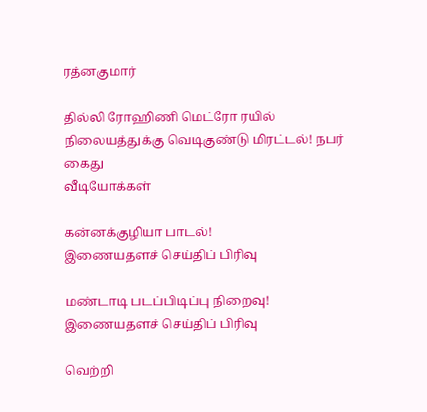ரத்னகுமார்

தில்லி ரோஹிணி மெட்ரோ ரயில் நிலையத்துக்கு வெடிகுண்டு மிரட்டல்! நபர் கைது
வீடியோக்கள்

கன்னக்குழியா பாடல்!
இணையதளச் செய்திப் பிரிவு

மண்டாடி படப்பிடிப்பு நிறைவு!
இணையதளச் செய்திப் பிரிவு

வெற்றி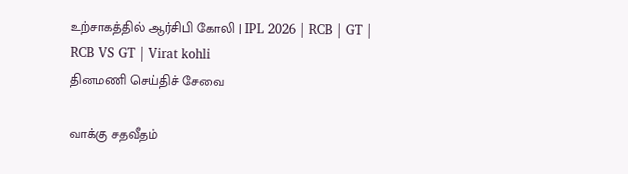உற்சாகத்தில் ஆர்சிபி கோலி | IPL 2026 | RCB | GT | RCB VS GT | Virat kohli
தினமணி செய்திச் சேவை

வாக்கு சதவீதம்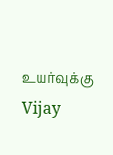உயர்வுக்கு Vijay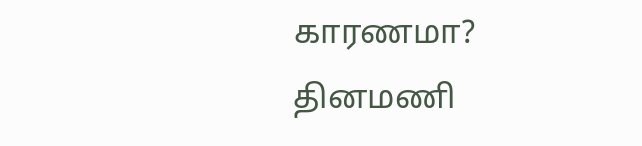காரணமா?
தினமணி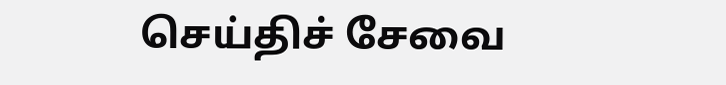செய்திச் சேவை